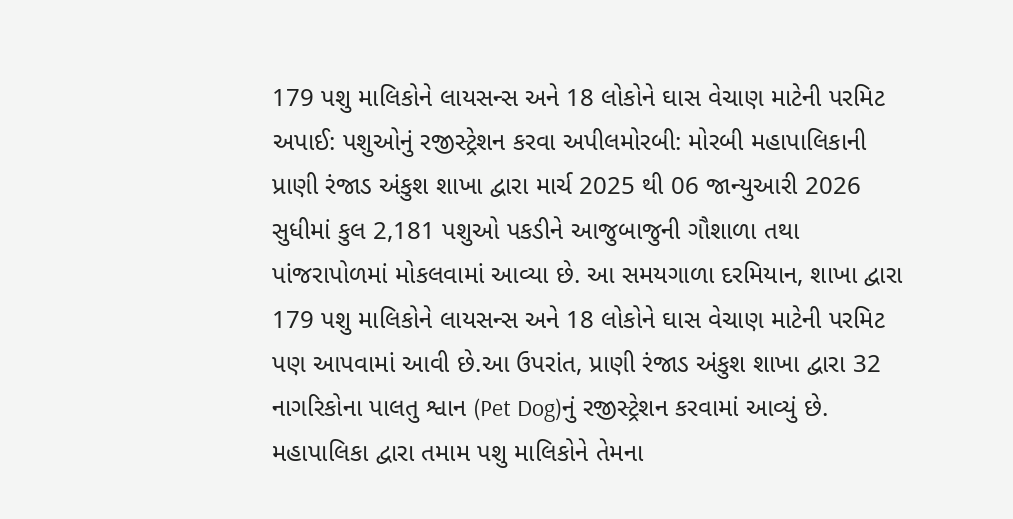179 પશુ માલિકોને લાયસન્સ અને 18 લોકોને ઘાસ વેચાણ માટેની પરમિટ અપાઈ: પશુઓનું રજીસ્ટ્રેશન કરવા અપીલમોરબી: મોરબી મહાપાલિકાની પ્રાણી રંજાડ અંકુશ શાખા દ્વારા માર્ચ 2025 થી 06 જાન્યુઆરી 2026 સુધીમાં કુલ 2,181 પશુઓ પકડીને આજુબાજુની ગૌશાળા તથા પાંજરાપોળમાં મોકલવામાં આવ્યા છે. આ સમયગાળા દરમિયાન, શાખા દ્વારા 179 પશુ માલિકોને લાયસન્સ અને 18 લોકોને ઘાસ વેચાણ માટેની પરમિટ પણ આપવામાં આવી છે.આ ઉપરાંત, પ્રાણી રંજાડ અંકુશ શાખા દ્વારા 32 નાગરિકોના પાલતુ શ્વાન (Pet Dog)નું રજીસ્ટ્રેશન કરવામાં આવ્યું છે. મહાપાલિકા દ્વારા તમામ પશુ માલિકોને તેમના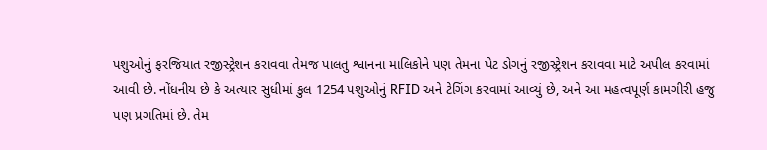પશુઓનું ફરજિયાત રજીસ્ટ્રેશન કરાવવા તેમજ પાલતુ શ્વાનના માલિકોને પણ તેમના પેટ ડોગનું રજીસ્ટ્રેશન કરાવવા માટે અપીલ કરવામાં આવી છે. નોંધનીય છે કે અત્યાર સુધીમાં કુલ 1254 પશુઓનું RFID અને ટેગિંગ કરવામાં આવ્યું છે, અને આ મહત્વપૂર્ણ કામગીરી હજુ પણ પ્રગતિમાં છે. તેમ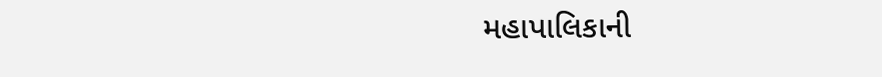મહાપાલિકાની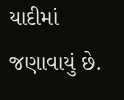યાદીમાં જણાવાયું છે.